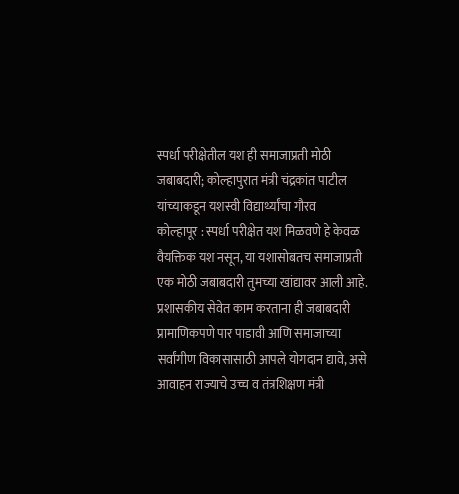स्पर्धा परीक्षेतील यश ही समाजाप्रती मोठी जबाबदारी; कोल्हापुरात मंत्री चंद्रकांत पाटील यांच्याकडून यशस्वी विद्यार्थ्यांचा गौरव
कोल्हापूर : स्पर्धा परीक्षेत यश मिळवणे हे केवळ वैयक्तिक यश नसून, या यशासोबतच समाजाप्रती एक मोठी जबाबदारी तुमच्या खांद्यावर आली आहे. प्रशासकीय सेवेत काम करताना ही जबाबदारी प्रामाणिकपणे पार पाडावी आणि समाजाच्या सर्वांगीण विकासासाठी आपले योगदान द्यावे, असे आवाहन राज्याचे उच्च व तंत्रशिक्षण मंत्री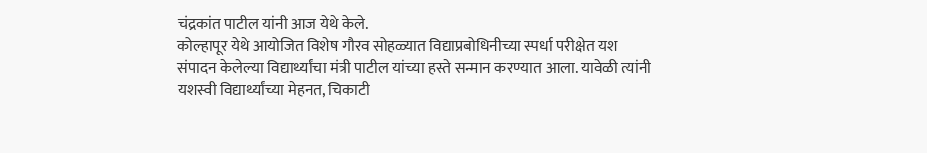चंद्रकांत पाटील यांनी आज येथे केले.
कोल्हापूर येथे आयोजित विशेष गौरव सोहळ्यात विद्याप्रबोधिनीच्या स्पर्धा परीक्षेत यश संपादन केलेल्या विद्यार्थ्यांचा मंत्री पाटील यांच्या हस्ते सन्मान करण्यात आला. यावेळी त्यांनी यशस्वी विद्यार्थ्यांच्या मेहनत, चिकाटी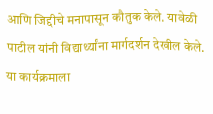आणि जिद्दीचे मनापासून कौतुक केले. यावेळी पाटील यांनी विद्यार्थ्यांना मार्गदर्शन देखील केले.
या कार्यक्रमाला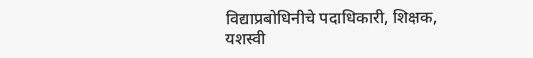विद्याप्रबोधिनीचे पदाधिकारी, शिक्षक, यशस्वी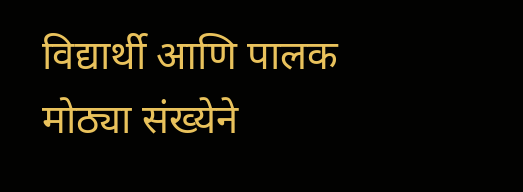विद्यार्थी आणि पालक मोठ्या संख्येने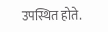उपस्थित होते.